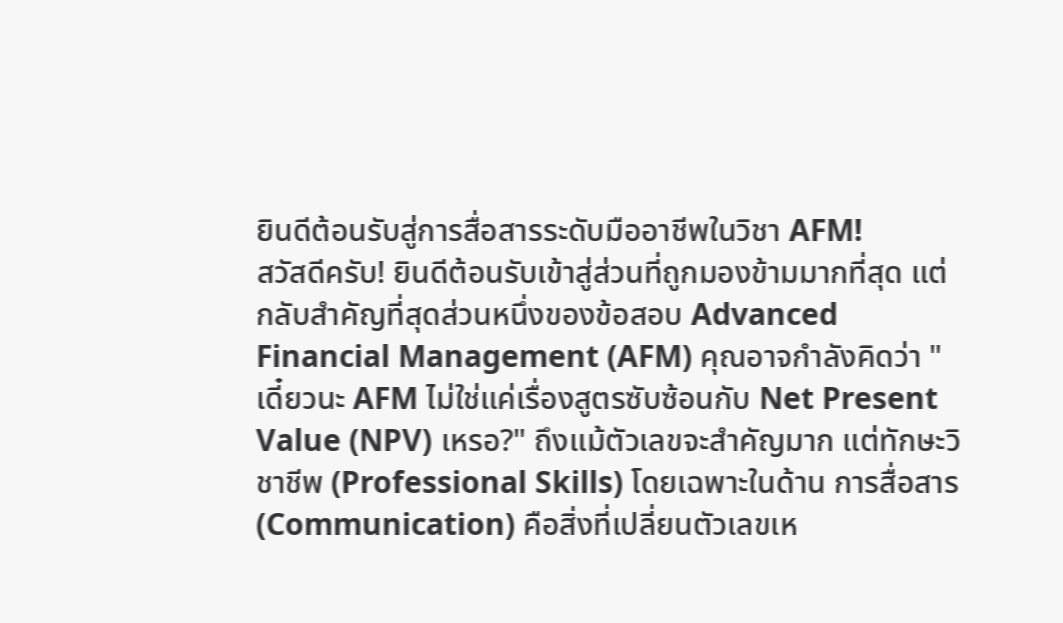ยินดีต้อนรับสู่การสื่อสารระดับมืออาชีพในวิชา AFM!
สวัสดีครับ! ยินดีต้อนรับเข้าสู่ส่วนที่ถูกมองข้ามมากที่สุด แต่กลับสำคัญที่สุดส่วนหนึ่งของข้อสอบ Advanced Financial Management (AFM) คุณอาจกำลังคิดว่า "เดี๋ยวนะ AFM ไม่ใช่แค่เรื่องสูตรซับซ้อนกับ Net Present Value (NPV) เหรอ?" ถึงแม้ตัวเลขจะสำคัญมาก แต่ทักษะวิชาชีพ (Professional Skills) โดยเฉพาะในด้าน การสื่อสาร (Communication) คือสิ่งที่เปลี่ยนตัวเลขเห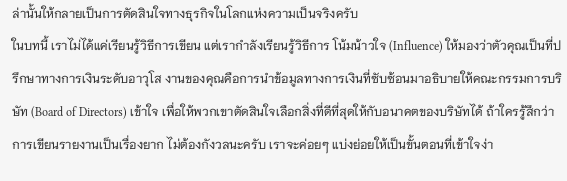ล่านั้นให้กลายเป็นการตัดสินใจทางธุรกิจในโลกแห่งความเป็นจริงครับ
ในบทนี้ เราไม่ได้แค่เรียนรู้วิธีการเขียน แต่เรากำลังเรียนรู้วิธีการ โน้มน้าวใจ (Influence) ให้มองว่าตัวคุณเป็นที่ปรึกษาทางการเงินระดับอาวุโส งานของคุณคือการนำข้อมูลทางการเงินที่ซับซ้อนมาอธิบายให้คณะกรรมการบริษัท (Board of Directors) เข้าใจ เพื่อให้พวกเขาตัดสินใจเลือกสิ่งที่ดีที่สุดให้กับอนาคตของบริษัทได้ ถ้าใครรู้สึกว่าการเขียนรายงานเป็นเรื่องยาก ไม่ต้องกังวลนะครับ เราจะค่อยๆ แบ่งย่อยให้เป็นขั้นตอนที่เข้าใจง่า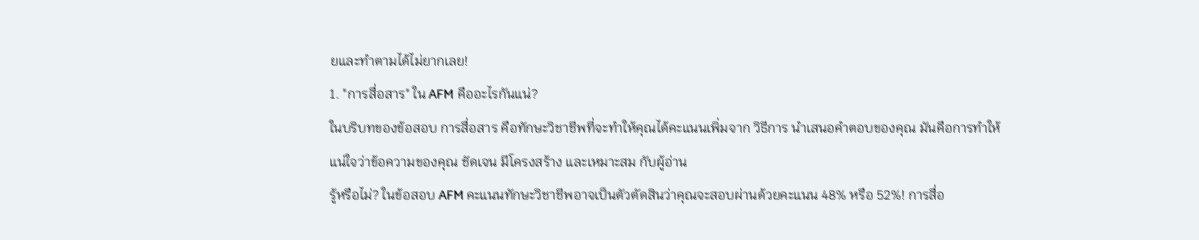ยและทำตามได้ไม่ยากเลย!
1. "การสื่อสาร" ใน AFM คืออะไรกันแน่?
ในบริบทของข้อสอบ การสื่อสาร คือทักษะวิชาชีพที่จะทำให้คุณได้คะแนนเพิ่มจาก วิธีการ นำเสนอคำตอบของคุณ มันคือการทำให้แน่ใจว่าข้อความของคุณ ชัดเจน มีโครงสร้าง และเหมาะสม กับผู้อ่าน
รู้หรือไม่? ในข้อสอบ AFM คะแนนทักษะวิชาชีพอาจเป็นตัวตัดสินว่าคุณจะสอบผ่านด้วยคะแนน 48% หรือ 52%! การสื่อ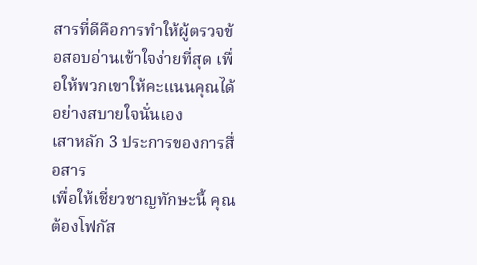สารที่ดีคือการทำให้ผู้ตรวจข้อสอบอ่านเข้าใจง่ายที่สุด เพื่อให้พวกเขาให้คะแนนคุณได้อย่างสบายใจนั่นเอง
เสาหลัก 3 ประการของการสื่อสาร
เพื่อให้เชี่ยวชาญทักษะนี้ คุณต้องโฟกัส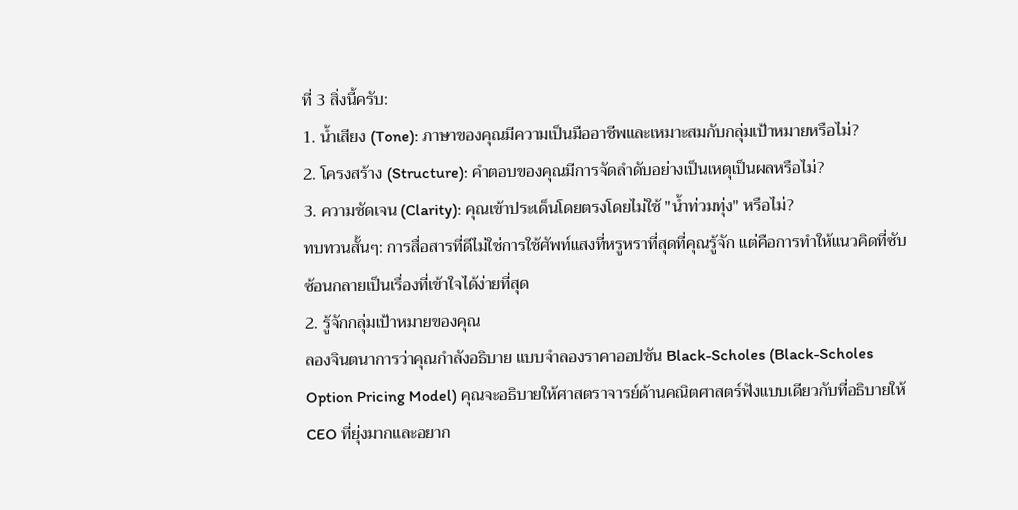ที่ 3 สิ่งนี้ครับ:
1. น้ำเสียง (Tone): ภาษาของคุณมีความเป็นมืออาชีพและเหมาะสมกับกลุ่มเป้าหมายหรือไม่?
2. โครงสร้าง (Structure): คำตอบของคุณมีการจัดลำดับอย่างเป็นเหตุเป็นผลหรือไม่?
3. ความชัดเจน (Clarity): คุณเข้าประเด็นโดยตรงโดยไม่ใช้ "น้ำท่วมทุ่ง" หรือไม่?
ทบทวนสั้นๆ: การสื่อสารที่ดีไม่ใช่การใช้ศัพท์แสงที่หรูหราที่สุดที่คุณรู้จัก แต่คือการทำให้แนวคิดที่ซับซ้อนกลายเป็นเรื่องที่เข้าใจได้ง่ายที่สุด
2. รู้จักกลุ่มเป้าหมายของคุณ
ลองจินตนาการว่าคุณกำลังอธิบาย แบบจำลองราคาออปชัน Black-Scholes (Black-Scholes Option Pricing Model) คุณจะอธิบายให้ศาสตราจารย์ด้านคณิตศาสตร์ฟังแบบเดียวกับที่อธิบายให้ CEO ที่ยุ่งมากและอยาก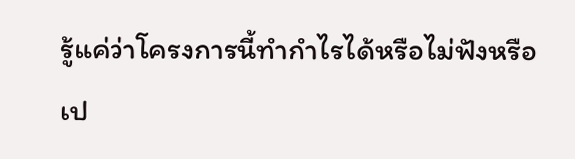รู้แค่ว่าโครงการนี้ทำกำไรได้หรือไม่ฟังหรือเป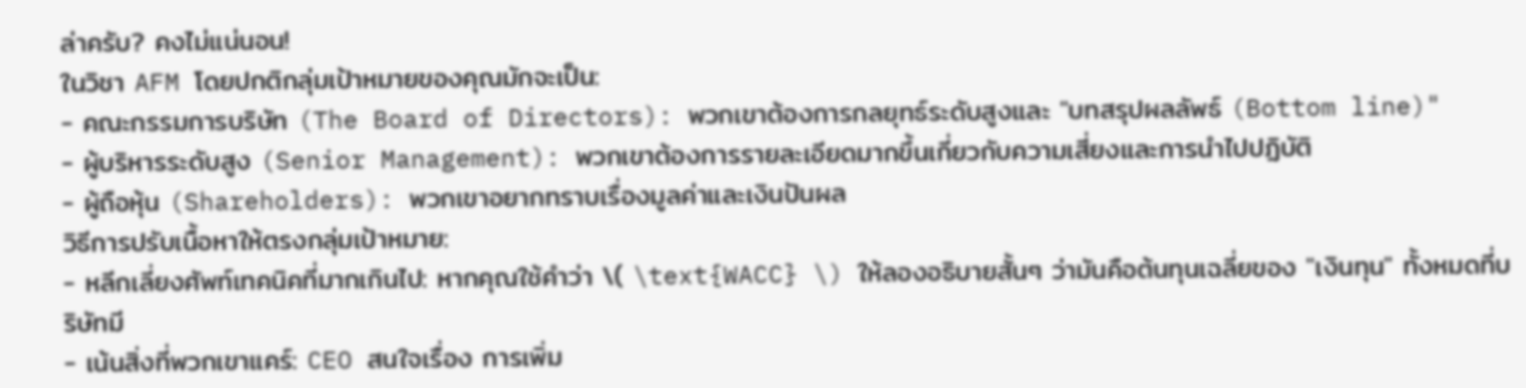ล่าครับ? คงไม่แน่นอน!
ในวิชา AFM โดยปกติกลุ่มเป้าหมายของคุณมักจะเป็น:
- คณะกรรมการบริษัท (The Board of Directors): พวกเขาต้องการกลยุทธ์ระดับสูงและ "บทสรุปผลลัพธ์ (Bottom line)"
- ผู้บริหารระดับสูง (Senior Management): พวกเขาต้องการรายละเอียดมากขึ้นเกี่ยวกับความเสี่ยงและการนำไปปฏิบัติ
- ผู้ถือหุ้น (Shareholders): พวกเขาอยากทราบเรื่องมูลค่าและเงินปันผล
วิธีการปรับเนื้อหาให้ตรงกลุ่มเป้าหมาย:
- หลีกเลี่ยงศัพท์เทคนิคที่มากเกินไป: หากคุณใช้คำว่า \( \text{WACC} \) ให้ลองอธิบายสั้นๆ ว่ามันคือต้นทุนเฉลี่ยของ "เงินทุน" ทั้งหมดที่บริษัทมี
- เน้นสิ่งที่พวกเขาแคร์: CEO สนใจเรื่อง การเพิ่ม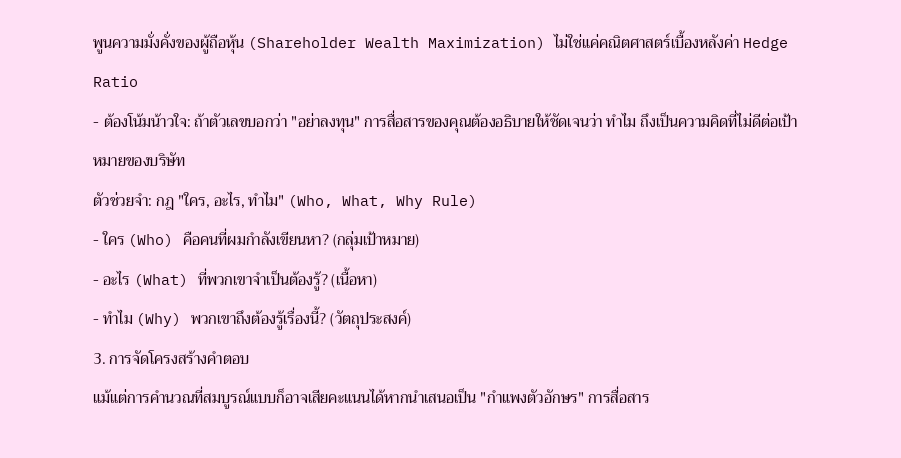พูนความมั่งคั่งของผู้ถือหุ้น (Shareholder Wealth Maximization) ไม่ใช่แค่คณิตศาสตร์เบื้องหลังค่า Hedge Ratio
- ต้องโน้มน้าวใจ: ถ้าตัวเลขบอกว่า "อย่าลงทุน" การสื่อสารของคุณต้องอธิบายให้ชัดเจนว่า ทำไม ถึงเป็นความคิดที่ไม่ดีต่อเป้าหมายของบริษัท
ตัวช่วยจำ: กฎ "ใคร, อะไร, ทำไม" (Who, What, Why Rule)
- ใคร (Who) คือคนที่ผมกำลังเขียนหา? (กลุ่มเป้าหมาย)
- อะไร (What) ที่พวกเขาจำเป็นต้องรู้? (เนื้อหา)
- ทำไม (Why) พวกเขาถึงต้องรู้เรื่องนี้? (วัตถุประสงค์)
3. การจัดโครงสร้างคำตอบ
แม้แต่การคำนวณที่สมบูรณ์แบบก็อาจเสียคะแนนได้หากนำเสนอเป็น "กำแพงตัวอักษร" การสื่อสาร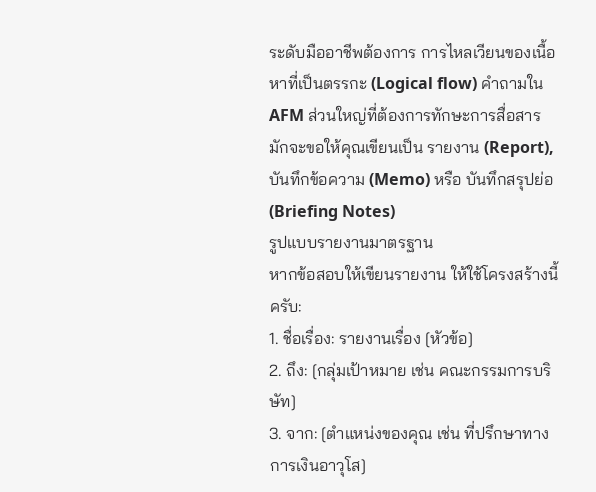ระดับมืออาชีพต้องการ การไหลเวียนของเนื้อหาที่เป็นตรรกะ (Logical flow) คำถามใน AFM ส่วนใหญ่ที่ต้องการทักษะการสื่อสารมักจะขอให้คุณเขียนเป็น รายงาน (Report), บันทึกข้อความ (Memo) หรือ บันทึกสรุปย่อ (Briefing Notes)
รูปแบบรายงานมาตรฐาน
หากข้อสอบให้เขียนรายงาน ให้ใช้โครงสร้างนี้ครับ:
1. ชื่อเรื่อง: รายงานเรื่อง [หัวข้อ]
2. ถึง: [กลุ่มเป้าหมาย เช่น คณะกรรมการบริษัท]
3. จาก: [ตำแหน่งของคุณ เช่น ที่ปรึกษาทางการเงินอาวุโส]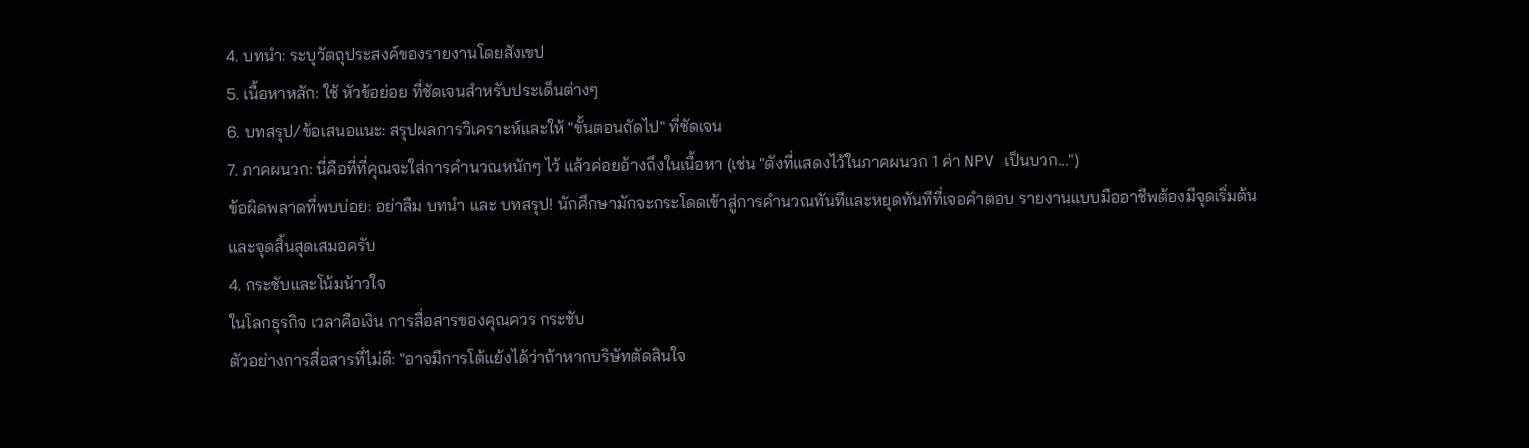4. บทนำ: ระบุวัตถุประสงค์ของรายงานโดยสังเขป
5. เนื้อหาหลัก: ใช้ หัวข้อย่อย ที่ชัดเจนสำหรับประเด็นต่างๆ
6. บทสรุป/ข้อเสนอแนะ: สรุปผลการวิเคราะห์และให้ "ขั้นตอนถัดไป" ที่ชัดเจน
7. ภาคผนวก: นี่คือที่ที่คุณจะใส่การคำนวณหนักๆ ไว้ แล้วค่อยอ้างถึงในเนื้อหา (เช่น "ดังที่แสดงไว้ในภาคผนวก 1 ค่า NPV เป็นบวก...")
ข้อผิดพลาดที่พบบ่อย: อย่าลืม บทนำ และ บทสรุป! นักศึกษามักจะกระโดดเข้าสู่การคำนวณทันทีและหยุดทันทีที่เจอคำตอบ รายงานแบบมืออาชีพต้องมีจุดเริ่มต้นและจุดสิ้นสุดเสมอครับ
4. กระชับและโน้มน้าวใจ
ในโลกธุรกิจ เวลาคือเงิน การสื่อสารของคุณควร กระชับ
ตัวอย่างการสื่อสารที่ไม่ดี: "อาจมีการโต้แย้งได้ว่าถ้าหากบริษัทตัดสินใจ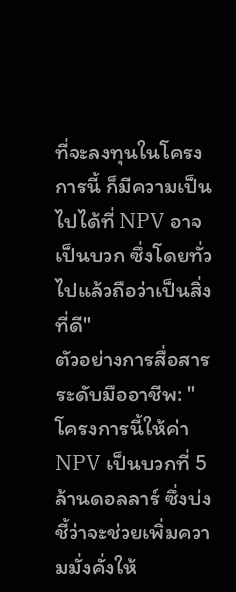ที่จะลงทุนในโครงการนี้ ก็มีความเป็นไปได้ที่ NPV อาจเป็นบวก ซึ่งโดยทั่วไปแล้วถือว่าเป็นสิ่งที่ดี"
ตัวอย่างการสื่อสารระดับมืออาชีพ: "โครงการนี้ให้ค่า NPV เป็นบวกที่ 5 ล้านดอลลาร์ ซึ่งบ่งชี้ว่าจะช่วยเพิ่มความมั่งคั่งให้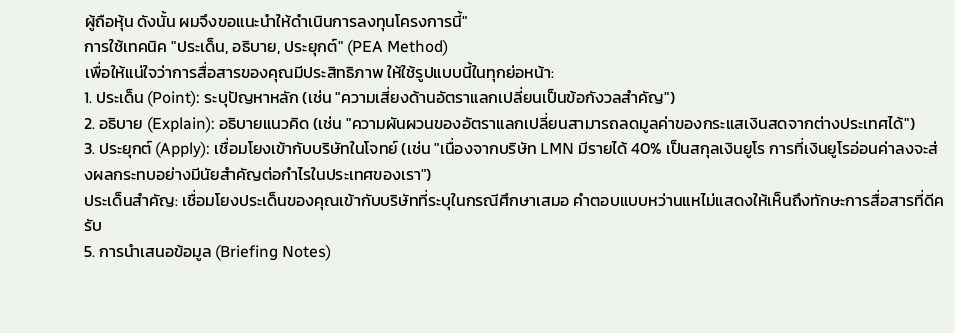ผู้ถือหุ้น ดังนั้น ผมจึงขอแนะนำให้ดำเนินการลงทุนโครงการนี้"
การใช้เทคนิค "ประเด็น, อธิบาย, ประยุกต์" (PEA Method)
เพื่อให้แน่ใจว่าการสื่อสารของคุณมีประสิทธิภาพ ให้ใช้รูปแบบนี้ในทุกย่อหน้า:
1. ประเด็น (Point): ระบุปัญหาหลัก (เช่น "ความเสี่ยงด้านอัตราแลกเปลี่ยนเป็นข้อกังวลสำคัญ")
2. อธิบาย (Explain): อธิบายแนวคิด (เช่น "ความผันผวนของอัตราแลกเปลี่ยนสามารถลดมูลค่าของกระแสเงินสดจากต่างประเทศได้")
3. ประยุกต์ (Apply): เชื่อมโยงเข้ากับบริษัทในโจทย์ (เช่น "เนื่องจากบริษัท LMN มีรายได้ 40% เป็นสกุลเงินยูโร การที่เงินยูโรอ่อนค่าลงจะส่งผลกระทบอย่างมีนัยสำคัญต่อกำไรในประเทศของเรา")
ประเด็นสำคัญ: เชื่อมโยงประเด็นของคุณเข้ากับบริษัทที่ระบุในกรณีศึกษาเสมอ คำตอบแบบหว่านแหไม่แสดงให้เห็นถึงทักษะการสื่อสารที่ดีครับ
5. การนำเสนอข้อมูล (Briefing Notes)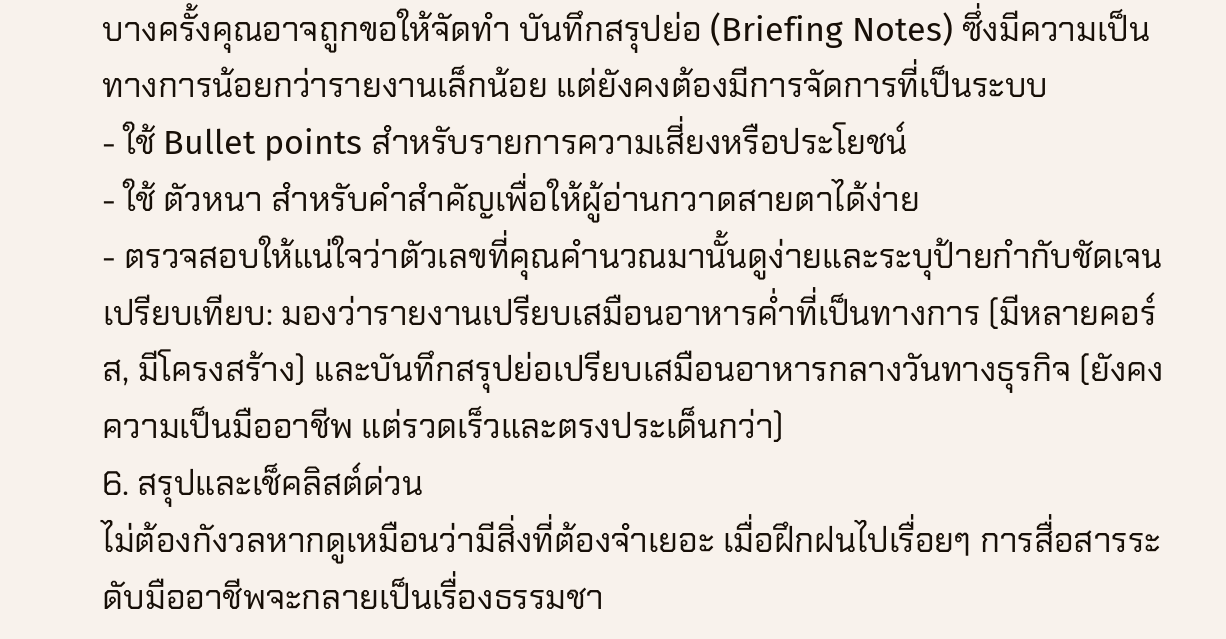บางครั้งคุณอาจถูกขอให้จัดทำ บันทึกสรุปย่อ (Briefing Notes) ซึ่งมีความเป็นทางการน้อยกว่ารายงานเล็กน้อย แต่ยังคงต้องมีการจัดการที่เป็นระบบ
- ใช้ Bullet points สำหรับรายการความเสี่ยงหรือประโยชน์
- ใช้ ตัวหนา สำหรับคำสำคัญเพื่อให้ผู้อ่านกวาดสายตาได้ง่าย
- ตรวจสอบให้แน่ใจว่าตัวเลขที่คุณคำนวณมานั้นดูง่ายและระบุป้ายกำกับชัดเจน
เปรียบเทียบ: มองว่ารายงานเปรียบเสมือนอาหารค่ำที่เป็นทางการ (มีหลายคอร์ส, มีโครงสร้าง) และบันทึกสรุปย่อเปรียบเสมือนอาหารกลางวันทางธุรกิจ (ยังคงความเป็นมืออาชีพ แต่รวดเร็วและตรงประเด็นกว่า)
6. สรุปและเช็คลิสต์ด่วน
ไม่ต้องกังวลหากดูเหมือนว่ามีสิ่งที่ต้องจำเยอะ เมื่อฝึกฝนไปเรื่อยๆ การสื่อสารระดับมืออาชีพจะกลายเป็นเรื่องธรรมชา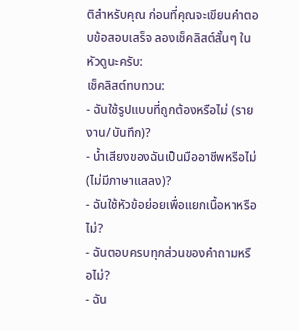ติสำหรับคุณ ก่อนที่คุณจะเขียนคำตอบข้อสอบเสร็จ ลองเช็คลิสต์สั้นๆ ในหัวดูนะครับ:
เช็คลิสต์ทบทวน:
- ฉันใช้รูปแบบที่ถูกต้องหรือไม่ (รายงาน/บันทึก)?
- น้ำเสียงของฉันเป็นมืออาชีพหรือไม่ (ไม่มีภาษาแสลง)?
- ฉันใช้หัวข้อย่อยเพื่อแยกเนื้อหาหรือไม่?
- ฉันตอบครบทุกส่วนของคำถามหรือไม่?
- ฉัน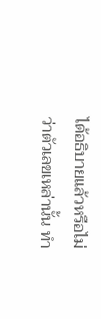ได้อธิบายแล้วหรือไม่ว่าตัวเลขเหล่านั้น ทำ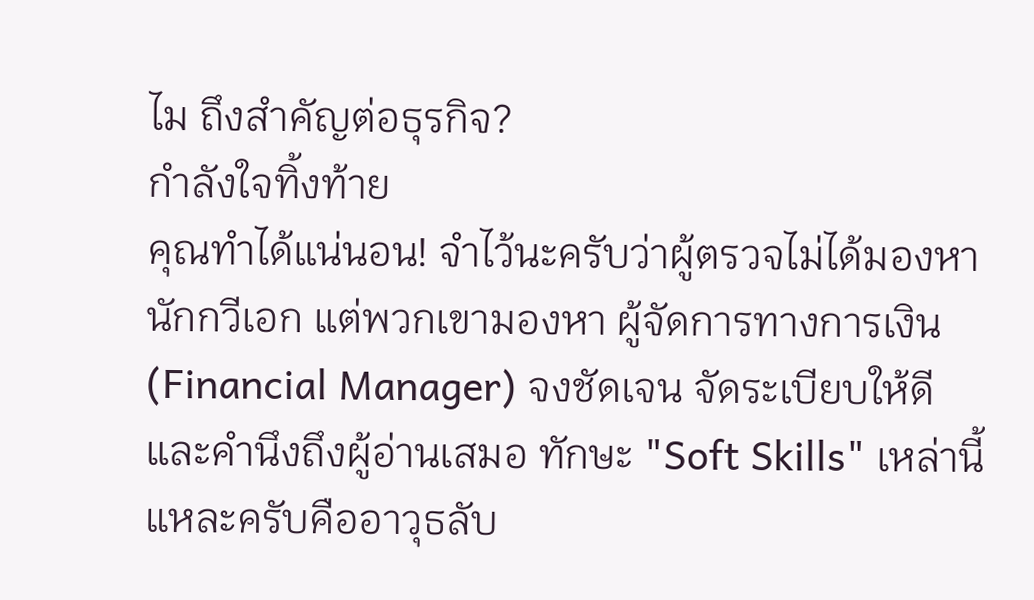ไม ถึงสำคัญต่อธุรกิจ?
กำลังใจทิ้งท้าย
คุณทำได้แน่นอน! จำไว้นะครับว่าผู้ตรวจไม่ได้มองหานักกวีเอก แต่พวกเขามองหา ผู้จัดการทางการเงิน (Financial Manager) จงชัดเจน จัดระเบียบให้ดี และคำนึงถึงผู้อ่านเสมอ ทักษะ "Soft Skills" เหล่านี้แหละครับคืออาวุธลับ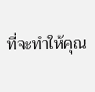ที่จะทำให้คุณ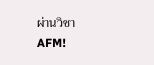ผ่านวิชา AFM!